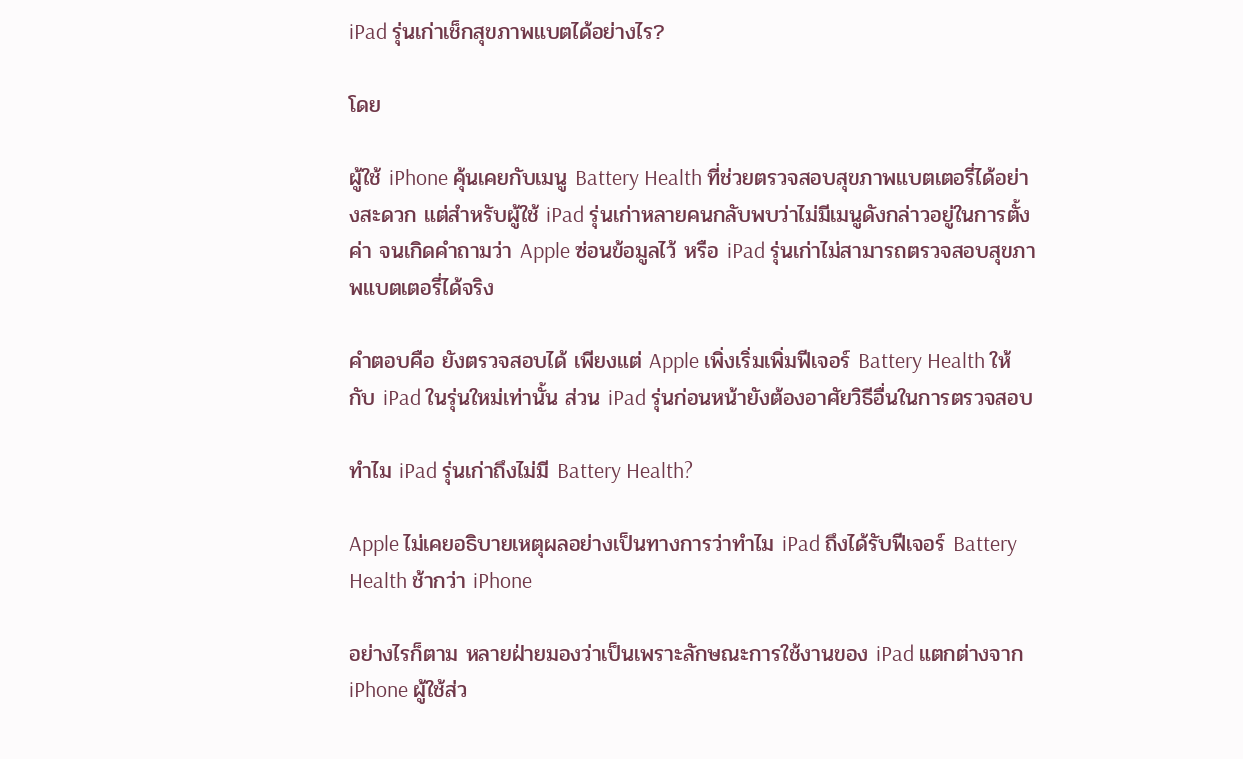iPad รุ่นเก่าเช็กสุขภาพแบตได้อย่างไร?

โดย

ผู้ใช้ iPhone คุ้นเคยกับเมนู Battery Health ที่ช่วยตรวจสอบสุขภาพแบตเตอรี่ได้อย่างสะดวก แต่สำหรับผู้ใช้ iPad รุ่นเก่าหลายคนกลับพบว่าไม่มีเมนูดังกล่าวอยู่ในการตั้งค่า จนเกิดคำถามว่า Apple ซ่อนข้อมูลไว้ หรือ iPad รุ่นเก่าไม่สามารถตรวจสอบสุขภาพแบตเตอรี่ได้จริง

คำตอบคือ ยังตรวจสอบได้ เพียงแต่ Apple เพิ่งเริ่มเพิ่มฟีเจอร์ Battery Health ให้กับ iPad ในรุ่นใหม่เท่านั้น ส่วน iPad รุ่นก่อนหน้ายังต้องอาศัยวิธีอื่นในการตรวจสอบ

ทำไม iPad รุ่นเก่าถึงไม่มี Battery Health?

Apple ไม่เคยอธิบายเหตุผลอย่างเป็นทางการว่าทำไม iPad ถึงได้รับฟีเจอร์ Battery Health ช้ากว่า iPhone

อย่างไรก็ตาม หลายฝ่ายมองว่าเป็นเพราะลักษณะการใช้งานของ iPad แตกต่างจาก iPhone ผู้ใช้ส่ว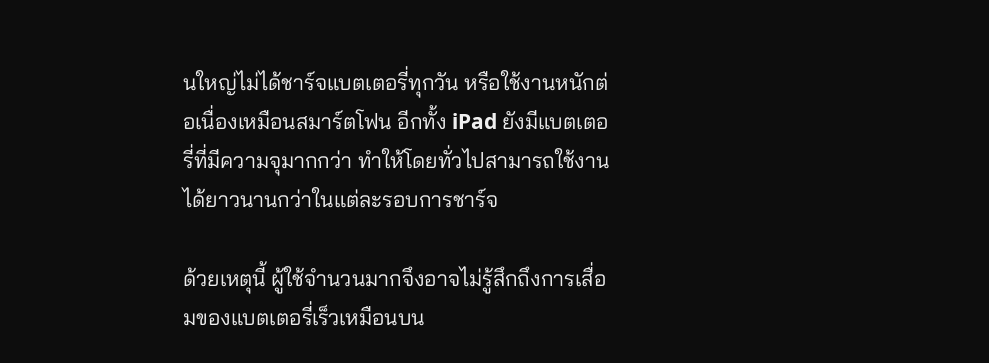นใหญ่ไม่ได้ชาร์จแบตเตอรี่ทุกวัน หรือใช้งานหนักต่อเนื่องเหมือนสมาร์ตโฟน อีกทั้ง iPad ยังมีแบตเตอรี่ที่มีความจุมากกว่า ทำให้โดยทั่วไปสามารถใช้งานได้ยาวนานกว่าในแต่ละรอบการชาร์จ

ด้วยเหตุนี้ ผู้ใช้จำนวนมากจึงอาจไม่รู้สึกถึงการเสื่อมของแบตเตอรี่เร็วเหมือนบน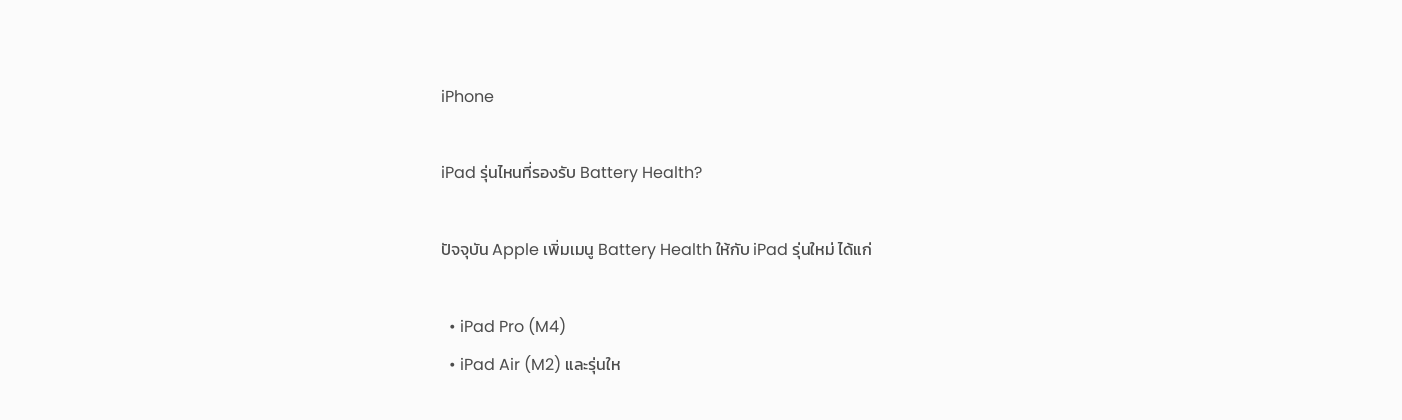iPhone

iPad รุ่นไหนที่รองรับ Battery Health?

ปัจจุบัน Apple เพิ่มเมนู Battery Health ให้กับ iPad รุ่นใหม่ ได้แก่

  • iPad Pro (M4)
  • iPad Air (M2) และรุ่นให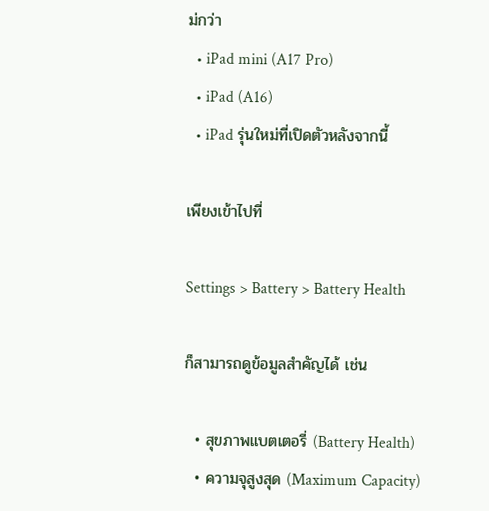ม่กว่า
  • iPad mini (A17 Pro)
  • iPad (A16)
  • iPad รุ่นใหม่ที่เปิดตัวหลังจากนี้

เพียงเข้าไปที่

Settings > Battery > Battery Health

ก็สามารถดูข้อมูลสำคัญได้ เช่น

  • สุขภาพแบตเตอรี่ (Battery Health)
  • ความจุสูงสุด (Maximum Capacity)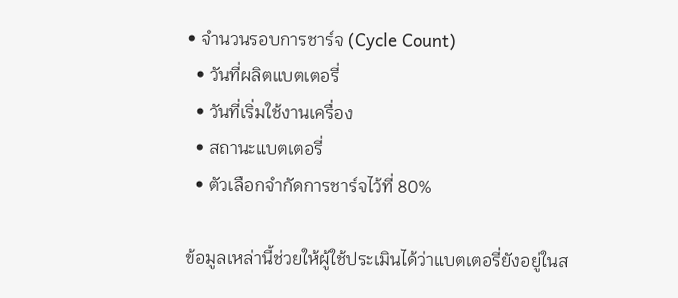• จำนวนรอบการชาร์จ (Cycle Count)
  • วันที่ผลิตแบตเตอรี่
  • วันที่เริ่มใช้งานเครื่อง
  • สถานะแบตเตอรี่
  • ตัวเลือกจำกัดการชาร์จไว้ที่ 80%

ข้อมูลเหล่านี้ช่วยให้ผู้ใช้ประเมินได้ว่าแบตเตอรี่ยังอยู่ในส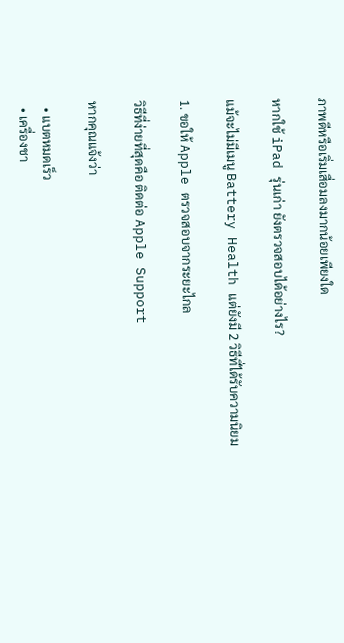ภาพดีหรือเริ่มเสื่อมลงมากน้อยเพียงใด

หากใช้ iPad รุ่นเก่า ยังตรวจสอบได้อย่างไร?

แม้จะไม่มีเมนู Battery Health แต่ยังมี 2 วิธีที่ได้รับความนิยม

1. ขอให้ Apple ตรวจสอบจากระยะไกล

วิธีที่ง่ายที่สุดคือ ติดต่อ Apple Support

หากคุณแจ้งว่า

  • แบตหมดเร็ว
  • เครื่องชา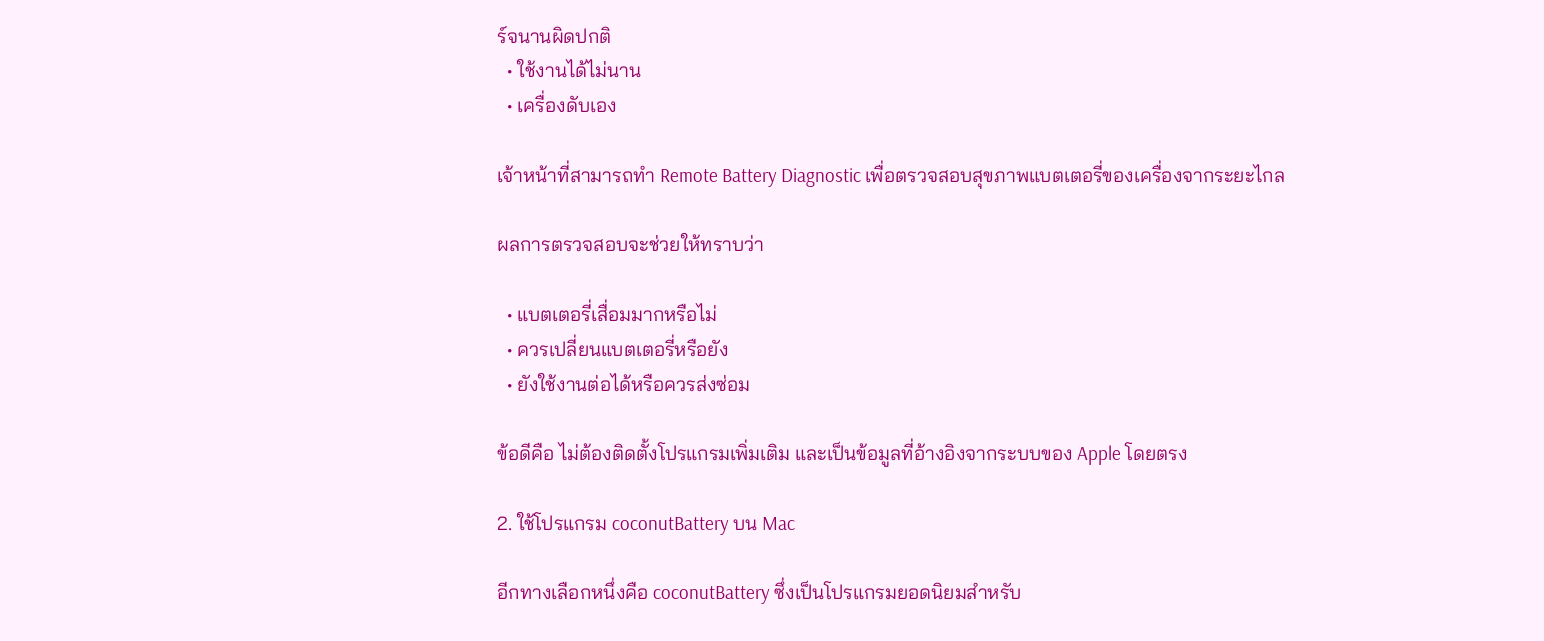ร์จนานผิดปกติ
  • ใช้งานได้ไม่นาน
  • เครื่องดับเอง

เจ้าหน้าที่สามารถทำ Remote Battery Diagnostic เพื่อตรวจสอบสุขภาพแบตเตอรี่ของเครื่องจากระยะไกล

ผลการตรวจสอบจะช่วยให้ทราบว่า

  • แบตเตอรี่เสื่อมมากหรือไม่
  • ควรเปลี่ยนแบตเตอรี่หรือยัง
  • ยังใช้งานต่อได้หรือควรส่งซ่อม

ข้อดีคือ ไม่ต้องติดตั้งโปรแกรมเพิ่มเติม และเป็นข้อมูลที่อ้างอิงจากระบบของ Apple โดยตรง

2. ใช้โปรแกรม coconutBattery บน Mac

อีกทางเลือกหนึ่งคือ coconutBattery ซึ่งเป็นโปรแกรมยอดนิยมสำหรับ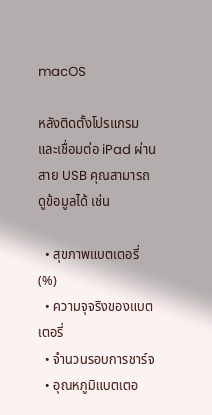macOS

หลังติดตั้งโปรแกรมและเชื่อมต่อ iPad ผ่านสาย USB คุณสามารถดูข้อมูลได้ เช่น

  • สุขภาพแบตเตอรี่ (%)
  • ความจุจริงของแบตเตอรี่
  • จำนวนรอบการชาร์จ
  • อุณหภูมิแบตเตอ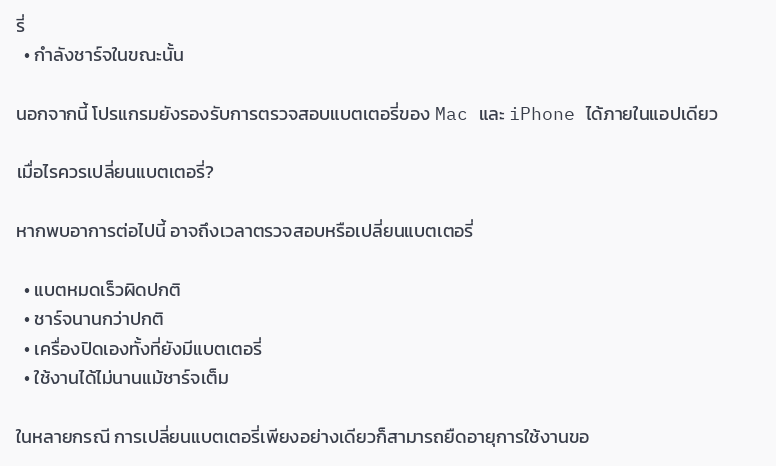รี่
  • กำลังชาร์จในขณะนั้น

นอกจากนี้ โปรแกรมยังรองรับการตรวจสอบแบตเตอรี่ของ Mac และ iPhone ได้ภายในแอปเดียว

เมื่อไรควรเปลี่ยนแบตเตอรี่?

หากพบอาการต่อไปนี้ อาจถึงเวลาตรวจสอบหรือเปลี่ยนแบตเตอรี่

  • แบตหมดเร็วผิดปกติ
  • ชาร์จนานกว่าปกติ
  • เครื่องปิดเองทั้งที่ยังมีแบตเตอรี่
  • ใช้งานได้ไม่นานแม้ชาร์จเต็ม

ในหลายกรณี การเปลี่ยนแบตเตอรี่เพียงอย่างเดียวก็สามารถยืดอายุการใช้งานขอ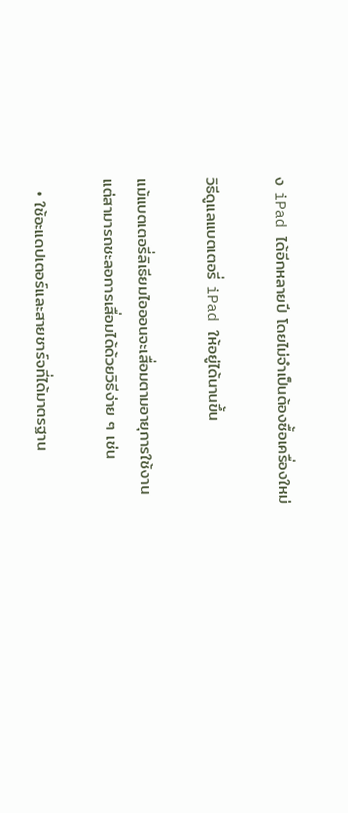ง iPad ได้อีกหลายปี โดยไม่จำเป็นต้องซื้อเครื่องใหม่

วิธีดูแลแบตเตอรี่ iPad ให้อยู่ได้นานขึ้น

แม้แบตเตอรี่ลิเธียมไอออนจะเสื่อมตามอายุการใช้งาน แต่สามารถชะลอการเสื่อมได้ด้วยวิธีง่าย ๆ เช่น

  • ใช้อะแดปเตอร์และสายชาร์จที่ได้มาตรฐาน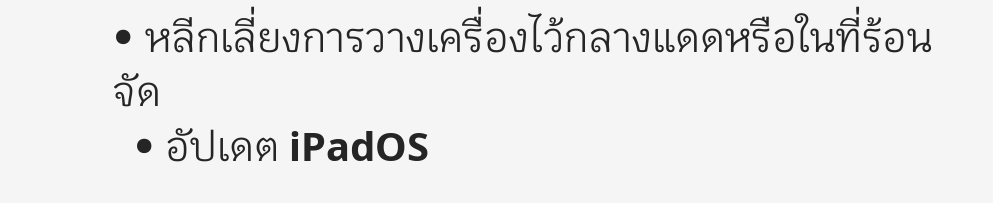• หลีกเลี่ยงการวางเครื่องไว้กลางแดดหรือในที่ร้อนจัด
  • อัปเดต iPadOS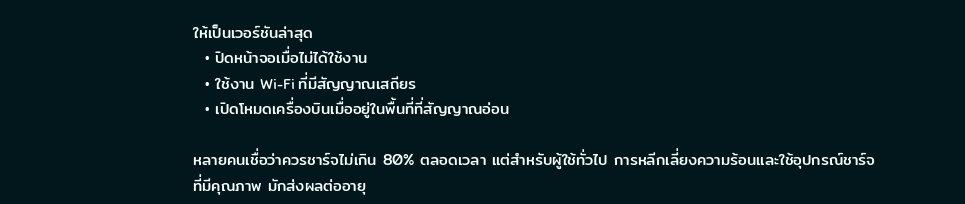ให้เป็นเวอร์ชันล่าสุด
  • ปิดหน้าจอเมื่อไม่ได้ใช้งาน
  • ใช้งาน Wi-Fi ที่มีสัญญาณเสถียร
  • เปิดโหมดเครื่องบินเมื่ออยู่ในพื้นที่ที่สัญญาณอ่อน

หลายคนเชื่อว่าควรชาร์จไม่เกิน 80% ตลอดเวลา แต่สำหรับผู้ใช้ทั่วไป การหลีกเลี่ยงความร้อนและใช้อุปกรณ์ชาร์จที่มีคุณภาพ มักส่งผลต่ออายุ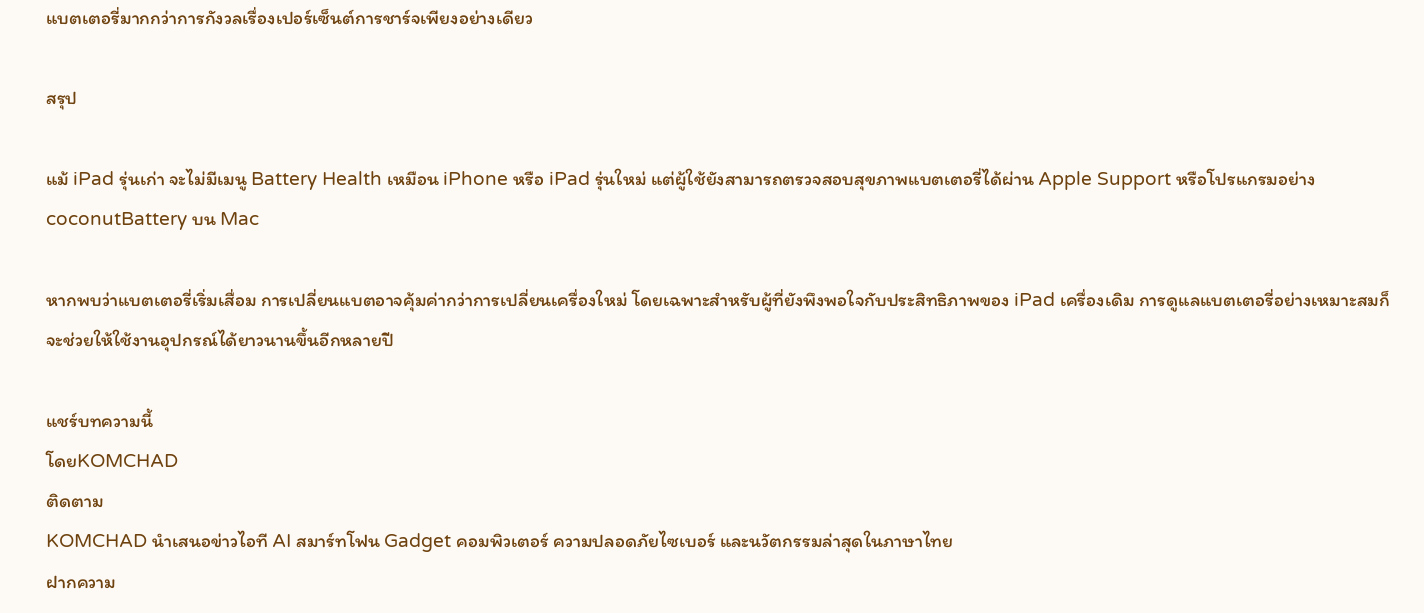แบตเตอรี่มากกว่าการกังวลเรื่องเปอร์เซ็นต์การชาร์จเพียงอย่างเดียว

สรุป

แม้ iPad รุ่นเก่า จะไม่มีเมนู Battery Health เหมือน iPhone หรือ iPad รุ่นใหม่ แต่ผู้ใช้ยังสามารถตรวจสอบสุขภาพแบตเตอรี่ได้ผ่าน Apple Support หรือโปรแกรมอย่าง coconutBattery บน Mac

หากพบว่าแบตเตอรี่เริ่มเสื่อม การเปลี่ยนแบตอาจคุ้มค่ากว่าการเปลี่ยนเครื่องใหม่ โดยเฉพาะสำหรับผู้ที่ยังพึงพอใจกับประสิทธิภาพของ iPad เครื่องเดิม การดูแลแบตเตอรี่อย่างเหมาะสมก็จะช่วยให้ใช้งานอุปกรณ์ได้ยาวนานขึ้นอีกหลายปี

แชร์บทความนี้
โดยKOMCHAD
ติดตาม
KOMCHAD นำเสนอข่าวไอที AI สมาร์ทโฟน Gadget คอมพิวเตอร์ ความปลอดภัยไซเบอร์ และนวัตกรรมล่าสุดในภาษาไทย
ฝากความ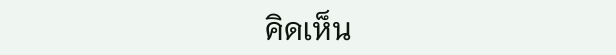คิดเห็น